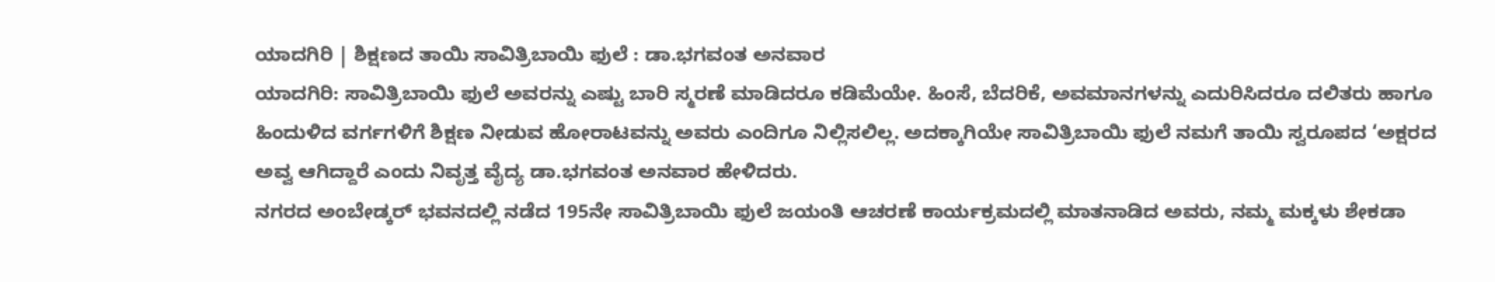ಯಾದಗಿರಿ | ಶಿಕ್ಷಣದ ತಾಯಿ ಸಾವಿತ್ರಿಬಾಯಿ ಫುಲೆ : ಡಾ.ಭಗವಂತ ಅನವಾರ
ಯಾದಗಿರಿ: ಸಾವಿತ್ರಿಬಾಯಿ ಫುಲೆ ಅವರನ್ನು ಎಷ್ಟು ಬಾರಿ ಸ್ಮರಣೆ ಮಾಡಿದರೂ ಕಡಿಮೆಯೇ. ಹಿಂಸೆ, ಬೆದರಿಕೆ, ಅವಮಾನಗಳನ್ನು ಎದುರಿಸಿದರೂ ದಲಿತರು ಹಾಗೂ ಹಿಂದುಳಿದ ವರ್ಗಗಳಿಗೆ ಶಿಕ್ಷಣ ನೀಡುವ ಹೋರಾಟವನ್ನು ಅವರು ಎಂದಿಗೂ ನಿಲ್ಲಿಸಲಿಲ್ಲ. ಅದಕ್ಕಾಗಿಯೇ ಸಾವಿತ್ರಿಬಾಯಿ ಫುಲೆ ನಮಗೆ ತಾಯಿ ಸ್ವರೂಪದ ‘ಅಕ್ಷರದ ಅವ್ವ ಆಗಿದ್ದಾರೆ ಎಂದು ನಿವೃತ್ತ ವೈದ್ಯ ಡಾ.ಭಗವಂತ ಅನವಾರ ಹೇಳಿದರು.
ನಗರದ ಅಂಬೇಡ್ಕರ್ ಭವನದಲ್ಲಿ ನಡೆದ 195ನೇ ಸಾವಿತ್ರಿಬಾಯಿ ಫುಲೆ ಜಯಂತಿ ಆಚರಣೆ ಕಾರ್ಯಕ್ರಮದಲ್ಲಿ ಮಾತನಾಡಿದ ಅವರು, ನಮ್ಮ ಮಕ್ಕಳು ಶೇಕಡಾ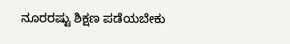ನೂರರಷ್ಟು ಶಿಕ್ಷಣ ಪಡೆಯಬೇಕು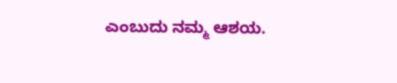ಎಂಬುದು ನಮ್ಮ ಆಶಯ.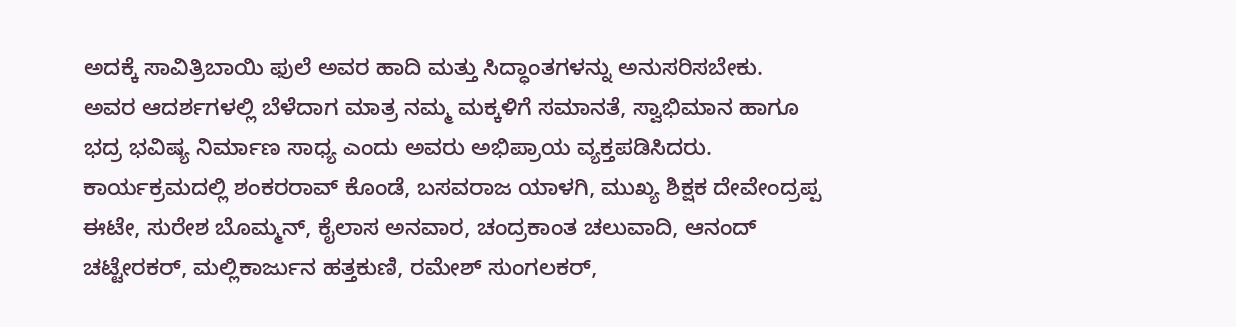ಅದಕ್ಕೆ ಸಾವಿತ್ರಿಬಾಯಿ ಫುಲೆ ಅವರ ಹಾದಿ ಮತ್ತು ಸಿದ್ಧಾಂತಗಳನ್ನು ಅನುಸರಿಸಬೇಕು. ಅವರ ಆದರ್ಶಗಳಲ್ಲಿ ಬೆಳೆದಾಗ ಮಾತ್ರ ನಮ್ಮ ಮಕ್ಕಳಿಗೆ ಸಮಾನತೆ, ಸ್ವಾಭಿಮಾನ ಹಾಗೂ ಭದ್ರ ಭವಿಷ್ಯ ನಿರ್ಮಾಣ ಸಾಧ್ಯ ಎಂದು ಅವರು ಅಭಿಪ್ರಾಯ ವ್ಯಕ್ತಪಡಿಸಿದರು.
ಕಾರ್ಯಕ್ರಮದಲ್ಲಿ ಶಂಕರರಾವ್ ಕೊಂಡೆ, ಬಸವರಾಜ ಯಾಳಗಿ, ಮುಖ್ಯ ಶಿಕ್ಷಕ ದೇವೇಂದ್ರಪ್ಪ ಈಟೇ, ಸುರೇಶ ಬೊಮ್ಮನ್, ಕೈಲಾಸ ಅನವಾರ, ಚಂದ್ರಕಾಂತ ಚಲುವಾದಿ, ಆನಂದ್ ಚಟ್ಟೇರಕರ್, ಮಲ್ಲಿಕಾರ್ಜುನ ಹತ್ತಕುಣಿ, ರಮೇಶ್ ಸುಂಗಲಕರ್,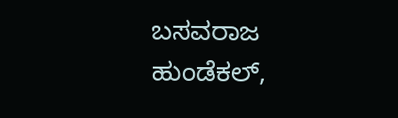ಬಸವರಾಜ ಹುಂಡೆಕಲ್,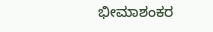ಭೀಮಾಶಂಕರ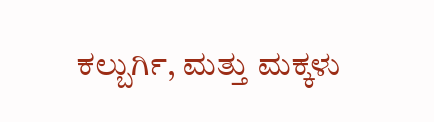ಕಲ್ಬುರ್ಗಿ, ಮತ್ತು ಮಕ್ಕಳು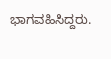ಭಾಗವಹಿಸಿದ್ದರು.